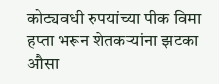कोट्यवधी रुपयांच्या पीक विमा हप्ता भरून शेतकऱ्यांना झटका
औसा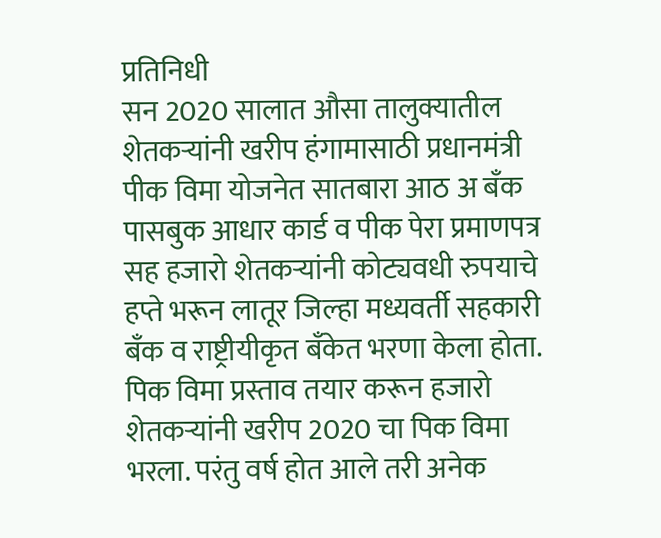प्रतिनिधी
सन 2020 सालात औसा तालुक्यातील शेतकऱ्यांनी खरीप हंगामासाठी प्रधानमंत्री पीक विमा योजनेत सातबारा आठ अ बँक पासबुक आधार कार्ड व पीक पेरा प्रमाणपत्र सह हजारो शेतकऱ्यांनी कोट्यवधी रुपयाचे हप्ते भरून लातूर जिल्हा मध्यवर्ती सहकारी बँक व राष्ट्रीयीकृत बँकेत भरणा केला होता. पिक विमा प्रस्ताव तयार करून हजारो शेतकऱ्यांनी खरीप 2020 चा पिक विमा भरला. परंतु वर्ष होत आले तरी अनेक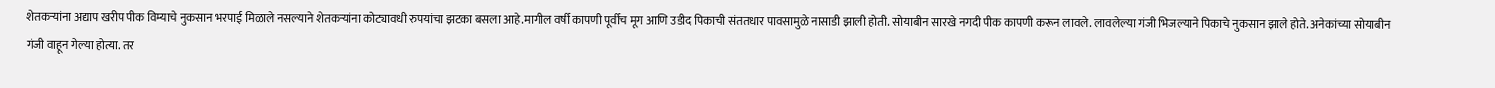शेतकऱ्यांना अद्याप खरीप पीक विम्याचे नुकसान भरपाई मिळाले नसल्याने शेतकऱ्यांना कोट्यावधी रुपयांचा झटका बसला आहे.मागील वर्षी कापणी पूर्वीच मूग आणि उडीद पिकाची संततधार पावसामुळे नासाडी झाली होती. सोयाबीन सारखे नगदी पीक कापणी करून लावले. लावलेल्या गंजी भिजल्याने पिकाचे नुकसान झाले होते. अनेकांच्या सोयाबीन गंजी वाहून गेल्या होत्या. तर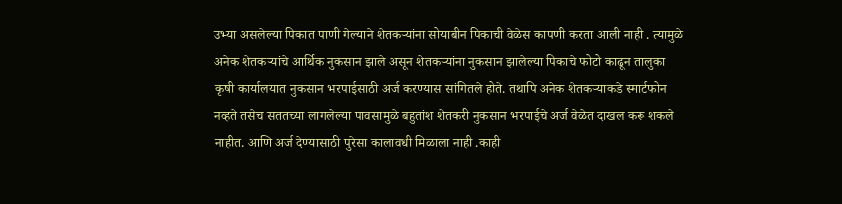उभ्या असलेल्या पिकात पाणी गेल्याने शेतकऱ्यांना सोयाबीन पिकाची वेळेस कापणी करता आली नाही . त्यामुळे अनेक शेतकऱ्यांचे आर्थिक नुकसान झाले असून शेतकऱ्यांना नुकसान झालेल्या पिकाचे फोटो काढून तालुका कृषी कार्यालयात नुकसान भरपाईसाठी अर्ज करण्यास सांगितले होते. तथापि अनेक शेतकऱ्याकडे स्मार्टफोन नव्हते तसेच सततच्या लागलेल्या पावसामुळे बहुतांश शेतकरी नुकसान भरपाईचे अर्ज वेळेत दाखल करू शकले नाहीत. आणि अर्ज देण्यासाठी पुरेसा कालावधी मिळाला नाही .काही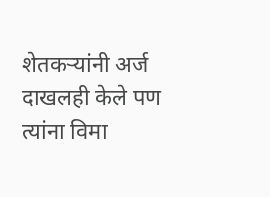शेतकऱ्यांनी अर्ज दाखलही केले पण त्यांना विमा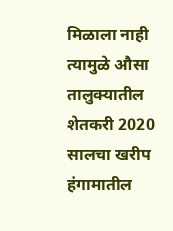मिळाला नाही त्यामुळे औसा तालुक्यातील शेतकरी 2020 सालचा खरीप हंगामातील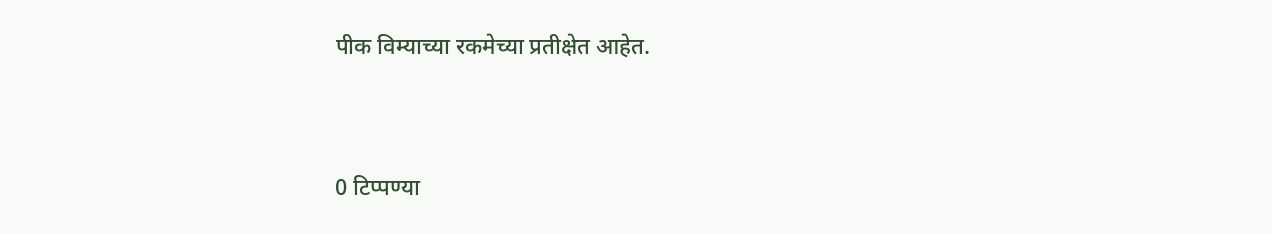पीक विम्याच्या रकमेच्या प्रतीक्षेत आहेत.


0 टिप्पण्या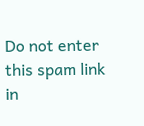Do not enter this spam link in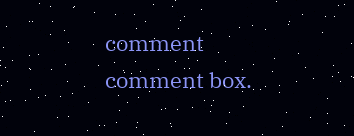comment comment box.